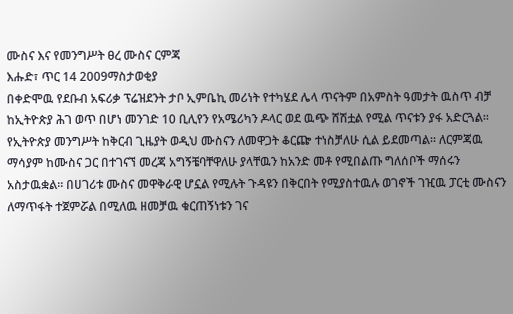ሙስና እና የመንግሥት ፀረ ሙስና ርምጃ
እሑድ፣ ጥር 14 2009ማስታወቂያ
በቀድሞዉ የደቡብ አፍሪቃ ፕሬዝደንት ታቦ ኢምቤኪ መሪነት የተካሄደ ሌላ ጥናትም በአምስት ዓመታት ዉስጥ ብቻ ከኢትዮጵያ ሕገ ወጥ በሆነ መንገድ 10 ቢሊየን የአሜሪካን ዶላር ወደ ዉጭ ሸሽቷል የሚል ጥናቱን ያፋ አድርጓል። የኢትዮጵያ መንግሥት ከቅርብ ጊዜያት ወዲህ ሙስናን ለመዋጋት ቆርጬ ተነስቻለሁ ሲል ይደመጣል። ለርምጃዉ ማሳያም ከሙስና ጋር በተገናኘ መረጃ አግኝቼባቸዋለሁ ያላቸዉን ከአንድ መቶ የሚበልጡ ግለሰቦች ማሰሩን አስታዉቋል። በሀገሪቱ ሙስና መዋቅራዊ ሆኗል የሚሉት ጉዳዩን በቅርበት የሚያስተዉሉ ወገኖች ገዢዉ ፓርቲ ሙስናን ለማጥፋት ተጀምሯል በሚለዉ ዘመቻዉ ቁርጠኝነቱን ገና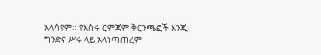አላሳየም። የእስሩ ርምጃም ቅርንጫፎች እንጂ ግንድና ሥሩ ላይ አላነጣጠረም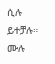ሲሉ ይተቻሉ። ሙሉ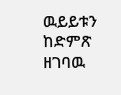ዉይይቱን ከድምጽ ዘገባዉ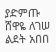ያድምጡ
ሸዋዬ ለገሠ
ልደት አበበ